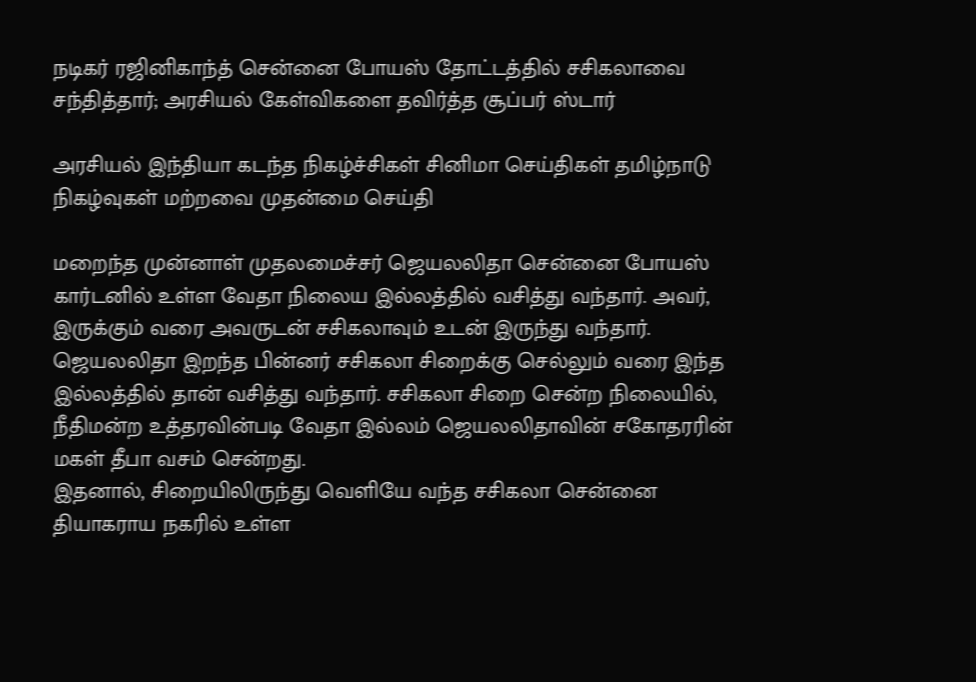நடிகர் ரஜினிகாந்த் சென்னை போயஸ் தோட்டத்தில் சசிகலாவை சந்தித்தார்; அரசியல் கேள்விகளை தவிர்த்த சூப்பர் ஸ்டார்

அரசியல் இந்தியா கடந்த நிகழ்ச்சிகள் சினிமா செய்திகள் தமிழ்நாடு நிகழ்வுகள் மற்றவை முதன்மை செய்தி

மறைந்த முன்னாள் முதலமைச்சர் ஜெயலலிதா சென்னை போயஸ் கார்டனில் உள்ள வேதா நிலைய இல்லத்தில் வசித்து வந்தார். அவர், இருக்கும் வரை அவருடன் சசிகலாவும் உடன் இருந்து வந்தார். ஜெயலலிதா இறந்த பின்னர் சசிகலா சிறைக்கு செல்லும் வரை இந்த இல்லத்தில் தான் வசித்து வந்தார். சசிகலா சிறை சென்ற நிலையில், நீதிமன்ற உத்தரவின்படி வேதா இல்லம் ஜெயலலிதாவின் சகோதரரின் மகள் தீபா வசம் சென்றது.
இதனால், சிறையிலிருந்து வெளியே வந்த சசிகலா சென்னை தியாகராய நகரில் உள்ள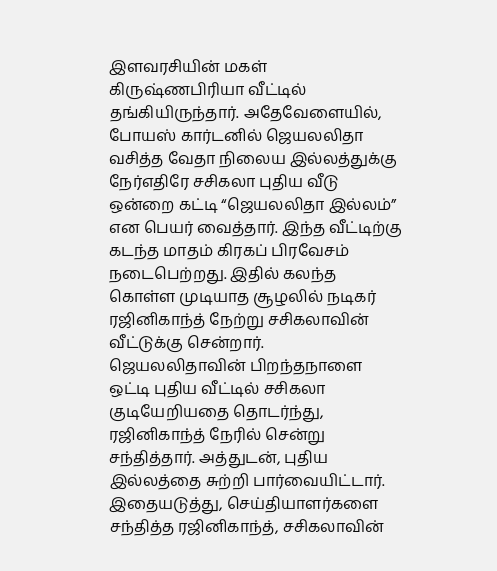இளவரசியின் மகள் கிருஷ்ணபிரியா வீட்டில் தங்கியிருந்தார். அதேவேளையில், போயஸ் கார்டனில் ஜெயலலிதா வசித்த வேதா நிலைய இல்லத்துக்கு நேர்எதிரே சசிகலா புதிய வீடு ஒன்றை கட்டி “ஜெயலலிதா இல்லம்” என பெயர் வைத்தார். இந்த வீட்டிற்கு கடந்த மாதம் கிரகப் பிரவேசம் நடைபெற்றது. இதில் கலந்த கொள்ள முடியாத சூழலில் நடிகர் ரஜினிகாந்த் நேற்று சசிகலாவின் வீட்டுக்கு சென்றார்.
ஜெயலலிதாவின் பிறந்தநாளை ஒட்டி புதிய வீட்டில் சசிகலா குடியேறியதை தொடர்ந்து, ரஜினிகாந்த் நேரில் சென்று சந்தித்தார். அத்துடன், புதிய இல்லத்தை சுற்றி பார்வையிட்டார். இதையடுத்து, செய்தியாளர்களை சந்தித்த ரஜினிகாந்த், சசிகலாவின்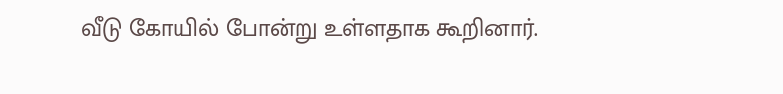வீடு கோயில் போன்று உள்ளதாக கூறினார்.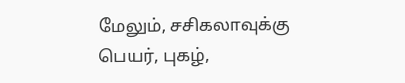மேலும், சசிகலாவுக்கு பெயர், புகழ்,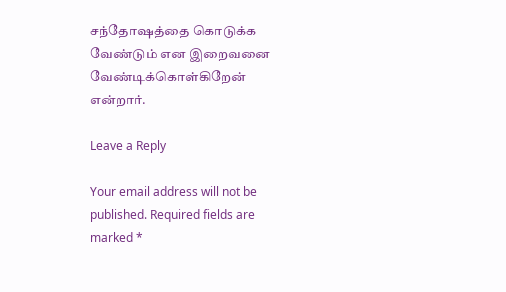சந்தோஷத்தை கொடுக்க வேண்டும் என இறைவனை வேண்டிக்கொள்கிறேன் என்றார்.

Leave a Reply

Your email address will not be published. Required fields are marked *